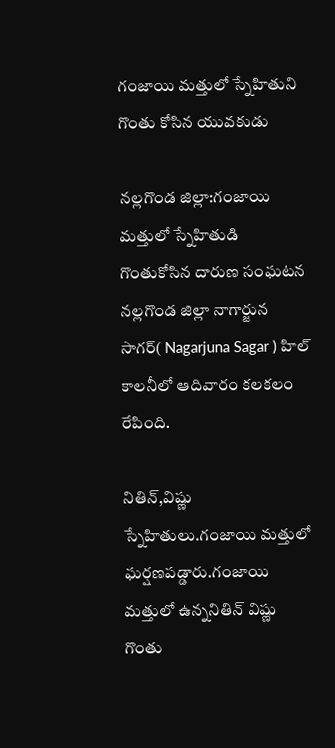గంజాయి మత్తులో స్నేహితుని గొంతు కోసిన యువకుడు

నల్లగొండ జిల్లా:గంజాయి మత్తులో స్నేహితుడి గొంతుకోసిన దారుణ సంఘటన నల్లగొండ జిల్లా నాగార్జున సాగర్( Nagarjuna Sagar ) హిల్ కాలనీలో ఆదివారం కలకలం రేపింది.

నితిన్,విష్ణు స్నేహితులు.గంజాయి మత్తులో ఘర్షణపడ్డారు.గంజాయి మత్తులో ఉన్ననితిన్ విష్ణు గొంతు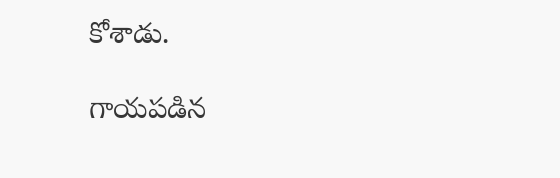కోశాడు.

గాయపడిన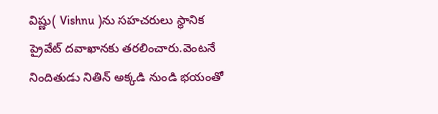విష్ణు( Vishnu )ను సహచరులు స్థానిక ప్రైవేట్ దవాఖానకు తరలించారు.వెంటనే నిందితుడు నితిన్ అక్కడి నుండి భయంతో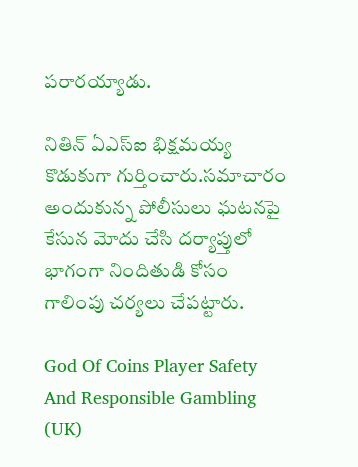పరారయ్యాడు.

నితిన్ ఏఎస్ఐ భిక్షమయ్య కొడుకుగా గుర్తించారు.సమాచారం అందుకున్న పోలీసులు ఘటనపై కేసున మోదు చేసి దర్యాప్తులో భాగంగా నిందితుడి కోసం గాలింపు చర్యలు చేపట్టారు.

God Of Coins Player Safety And Responsible Gambling (UK)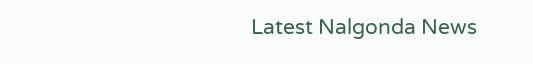Latest Nalgonda News